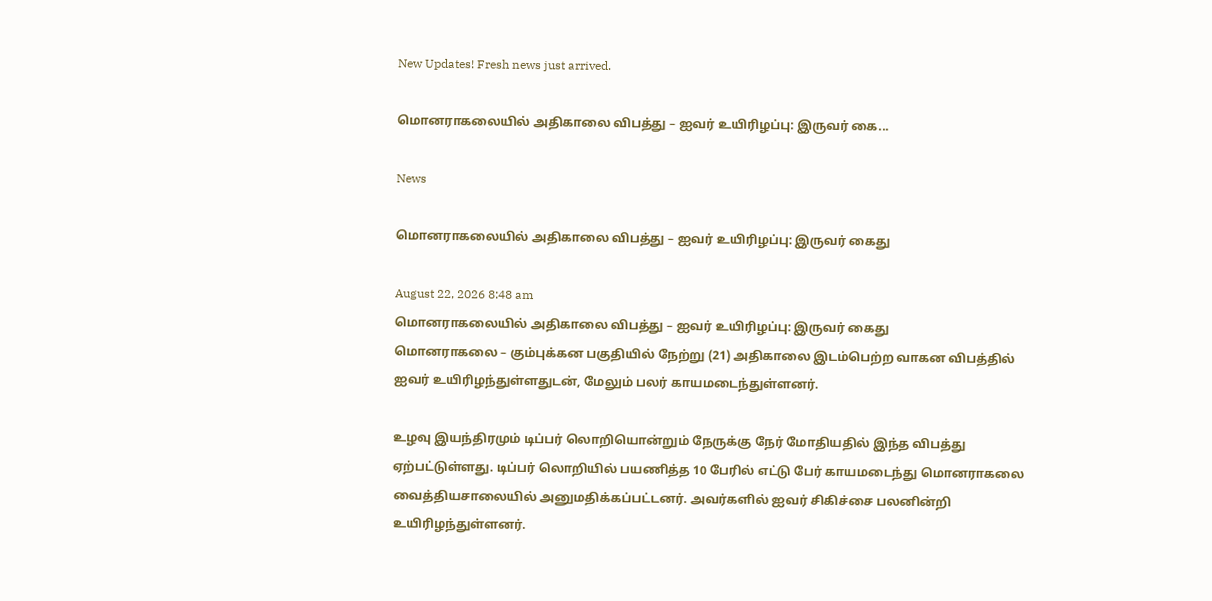New Updates! Fresh news just arrived.

மொனராகலையில் அதிகாலை விபத்து – ஐவர் உயிரிழப்பு: இருவர் கை...

News

மொனராகலையில் அதிகாலை விபத்து – ஐவர் உயிரிழப்பு: இருவர் கைது

August 22, 2026 8:48 am
மொனராகலையில் அதிகாலை விபத்து – ஐவர் உயிரிழப்பு: இருவர் கைது
மொனராகலை – கும்புக்கன பகுதியில் நேற்று (21) அதிகாலை இடம்பெற்ற வாகன விபத்தில் ஐவர் உயிரிழந்துள்ளதுடன், மேலும் பலர் காயமடைந்துள்ளனர்.

உழவு இயந்திரமும் டிப்பர் லொறியொன்றும் நேருக்கு நேர் மோதியதில் இந்த விபத்து ஏற்பட்டுள்ளது. டிப்பர் லொறியில் பயணித்த 10 பேரில் எட்டு பேர் காயமடைந்து மொனராகலை வைத்தியசாலையில் அனுமதிக்கப்பட்டனர். அவர்களில் ஐவர் சிகிச்சை பலனின்றி உயிரிழந்துள்ளனர்.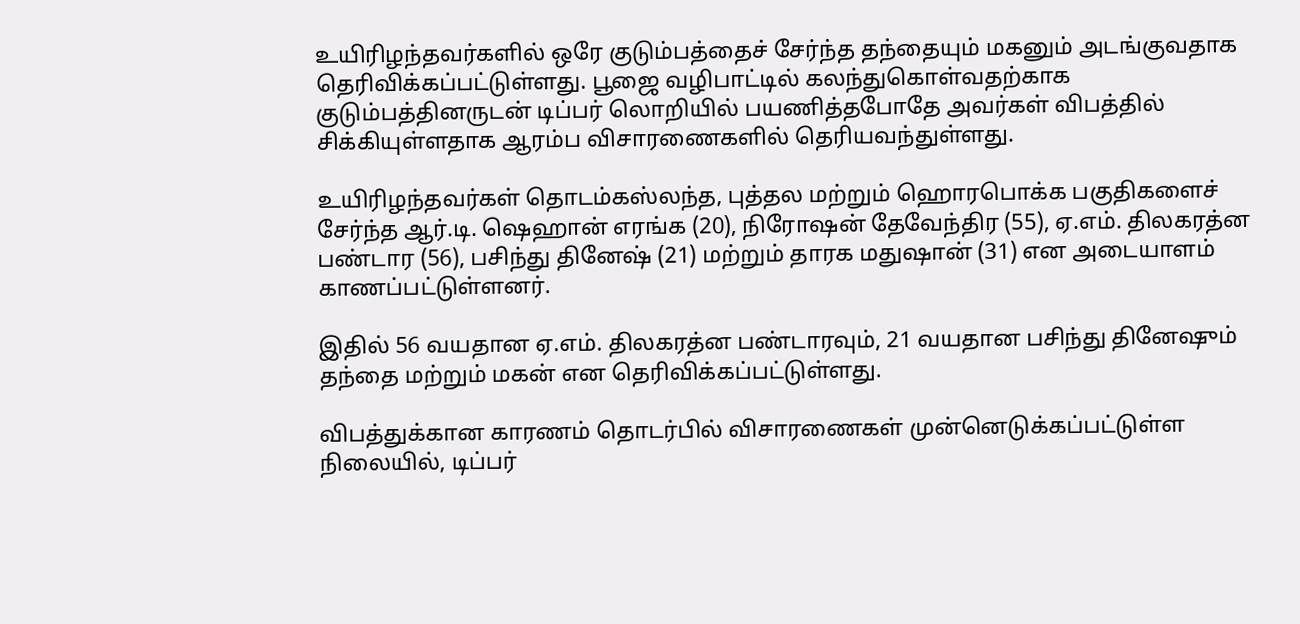உயிரிழந்தவர்களில் ஒரே குடும்பத்தைச் சேர்ந்த தந்தையும் மகனும் அடங்குவதாக தெரிவிக்கப்பட்டுள்ளது. பூஜை வழிபாட்டில் கலந்துகொள்வதற்காக குடும்பத்தினருடன் டிப்பர் லொறியில் பயணித்தபோதே அவர்கள் விபத்தில் சிக்கியுள்ளதாக ஆரம்ப விசாரணைகளில் தெரியவந்துள்ளது.

உயிரிழந்தவர்கள் தொடம்கஸ்லந்த, புத்தல மற்றும் ஹொரபொக்க பகுதிகளைச் சேர்ந்த ஆர்.டி. ஷெஹான் எரங்க (20), நிரோஷன் தேவேந்திர (55), ஏ.எம். திலகரத்ன பண்டார (56), பசிந்து தினேஷ் (21) மற்றும் தாரக மதுஷான் (31) என அடையாளம் காணப்பட்டுள்ளனர்.

இதில் 56 வயதான ஏ.எம். திலகரத்ன பண்டாரவும், 21 வயதான பசிந்து தினேஷும் தந்தை மற்றும் மகன் என தெரிவிக்கப்பட்டுள்ளது.

விபத்துக்கான காரணம் தொடர்பில் விசாரணைகள் முன்னெடுக்கப்பட்டுள்ள நிலையில், டிப்பர்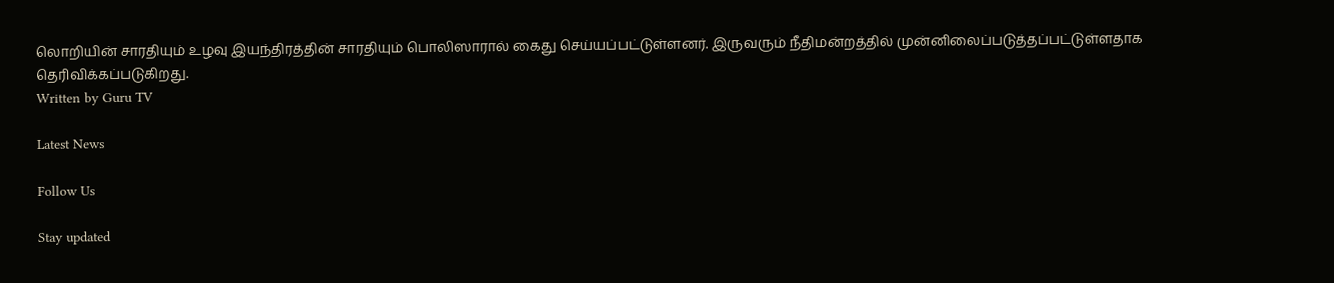லொறியின் சாரதியும் உழவு இயந்திரத்தின் சாரதியும் பொலிஸாரால் கைது செய்யப்பட்டுள்ளனர். இருவரும் நீதிமன்றத்தில் முன்னிலைப்படுத்தப்பட்டுள்ளதாக தெரிவிக்கப்படுகிறது.
Written by Guru TV

Latest News

Follow Us

Stay updated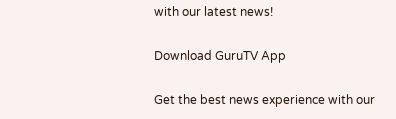with our latest news!

Download GuruTV App

Get the best news experience with our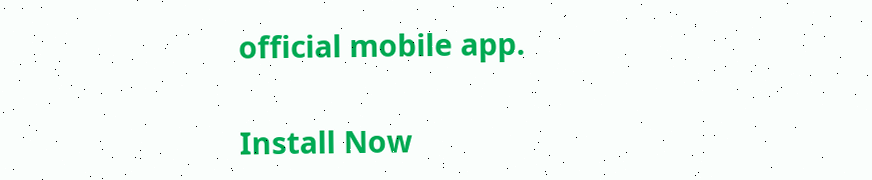official mobile app.

Install Now